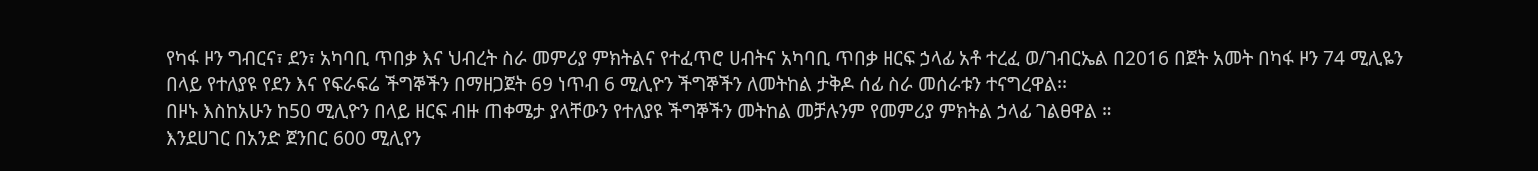የካፋ ዞን ግብርና፣ ደን፣ አካባቢ ጥበቃ እና ህብረት ስራ መምሪያ ምክትልና የተፈጥሮ ሀብትና አካባቢ ጥበቃ ዘርፍ ኃላፊ አቶ ተረፈ ወ/ገብርኤል በ2016 በጀት አመት በካፋ ዞን 74 ሚሊዬን በላይ የተለያዩ የደን እና የፍራፍሬ ችግኞችን በማዘጋጀት 69 ነጥብ 6 ሚሊዮን ችግኞችን ለመትከል ታቅዶ ሰፊ ስራ መሰራቱን ተናግረዋል፡፡
በዞኑ እስከአሁን ከ50 ሚሊዮን በላይ ዘርፍ ብዙ ጠቀሜታ ያላቸውን የተለያዩ ችግኞችን መትከል መቻሉንም የመምሪያ ምክትል ኃላፊ ገልፀዋል ።
እንደሀገር በአንድ ጀንበር 600 ሚሊየን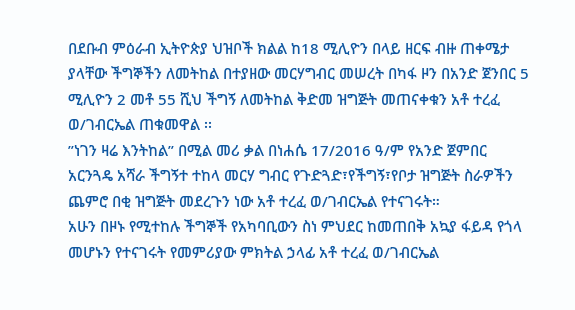በደቡብ ምዕራብ ኢትዮጵያ ህዝቦች ክልል ከ18 ሚሊዮን በላይ ዘርፍ ብዙ ጠቀሜታ ያላቸው ችግኞችን ለመትከል በተያዘው መርሃግብር መሠረት በካፋ ዞን በአንድ ጀንበር 5 ሚሊዮን 2 መቶ 55 ሺህ ችግኝ ለመትከል ቅድመ ዝግጅት መጠናቀቁን አቶ ተረፈ ወ/ገብርኤል ጠቁመዋል ፡፡
”ነገን ዛሬ እንትከል” በሚል መሪ ቃል በነሐሴ 17/2016 ዓ/ም የአንድ ጀምበር አርንጓዴ አሻራ ችግኝተ ተከላ መርሃ ግብር የጉድጓድ፣የችግኝ፣የቦታ ዝግጅት ስራዎችን ጨምሮ በቂ ዝግጅት መደረጉን ነው አቶ ተረፈ ወ/ገብርኤል የተናገሩት።
አሁን በዞኑ የሚተከሉ ችግኞች የአካባቢውን ስነ ምህደር ከመጠበቅ አኳያ ፋይዳ የጎላ መሆኑን የተናገሩት የመምሪያው ምክትል ኃላፊ አቶ ተረፈ ወ/ገብርኤል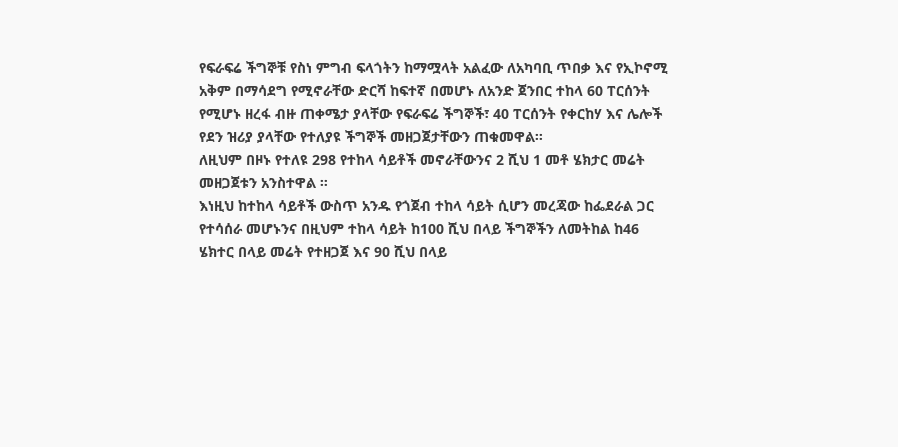የፍራፍሬ ችግኞቹ የስነ ምግብ ፍላጎትን ከማሟላት አልፈው ለአካባቢ ጥበቃ እና የኢኮኖሚ አቅም በማሳደግ የሚኖራቸው ድርሻ ከፍተኛ በመሆኑ ለአንድ ጀንበር ተከላ 60 ፐርሰንት የሚሆኑ ዘረፋ ብዙ ጠቀሜታ ያላቸው የፍራፍሬ ችግኞች፣ 40 ፐርሰንት የቀርከሃ እና ሌሎች የደን ዝሪያ ያላቸው የተለያዩ ችግኞች መዘጋጀታቸውን ጠቁመዋል፡፡
ለዚህም በዞኑ የተለዩ 298 የተከላ ሳይቶች መኖራቸውንና 2 ሺህ 1 መቶ ሄክታር መሬት መዘጋጀቱን አንስተዋል ።
እነዚህ ከተከላ ሳይቶች ውስጥ አንዱ የጎጀብ ተከላ ሳይት ሲሆን መረጃው ከፌደራል ጋር የተሳሰራ መሆኑንና በዚህም ተከላ ሳይት ከ100 ሺህ በላይ ችግኞችን ለመትከል ከ46 ሄክተር በላይ መሬት የተዘጋጀ እና 90 ሺህ በላይ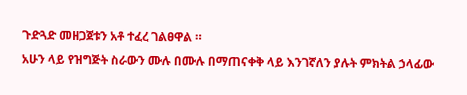ጉድጓድ መዘጋጀቱን አቶ ተፈረ ገልፀዋል ።
አሁን ላይ የዝግጅት ስራውን ሙሉ በሙሉ በማጠናቀቅ ላይ እንገኛለን ያሉት ምክትል ኃላፊው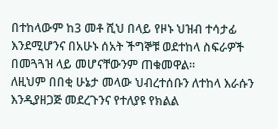በተከላውም ከ3 መቶ ሺህ በላይ የዞኑ ህዝብ ተሳታፊ እንደሚሆንና በአሁኑ ሰአት ችግኞቹ ወደተከላ ስፍራዎች በመጓጓዝ ላይ መሆናቸውንም ጠቁመዋል።
ለዚህም በበቂ ሁኔታ መላው ህብረተሰቡን ለተከላ እራሱን እንዲያዘጋጅ መደረጉንና የተለያዩ የክልል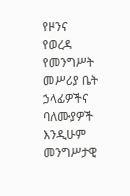የዞንና የወረዳ የመንግሥት መሥሪያ ቤት ኃላፊዎችና ባለሙያዎች እንዲሁም መንግሥታዊ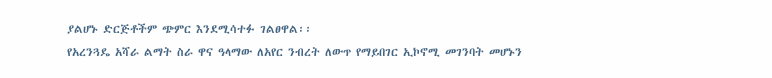ያልሆኑ ድርጅቶችም ጭምር እንደሚሳተፉ ገልፀዋል፡፡
የአረንጓዴ አሻራ ልማት ስራ ዋና ዓላማው ለአየር ንብረት ለውጥ የማይበገር ኢኮኖሚ መገንባት መሆኑን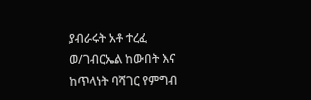ያብራሩት አቶ ተረፈ ወ/ገብርኤል ከውበት እና ከጥላነት ባሻገር የምግብ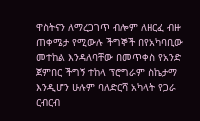ዋስትናን ለማረጋገጥ ብሎም ለዘርፈ ብዙ ጠቀሜታ የሚውሉ ችግኞች በየአካባቢው መተከል እንዳለባቸው በመጥቀስ የአንድ ጀምበር ችግኝ ተከላ ፕሮግራም ስኬታማ እንዲሆን ሁሉም ባለድርሻ አካላት የጋራ ርብርብ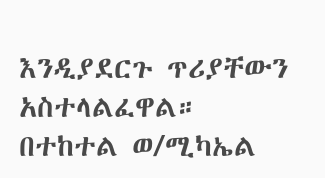እንዲያደርጉ ጥሪያቸውን አስተላልፈዋል።
በተከተል ወ/ሚካኤል